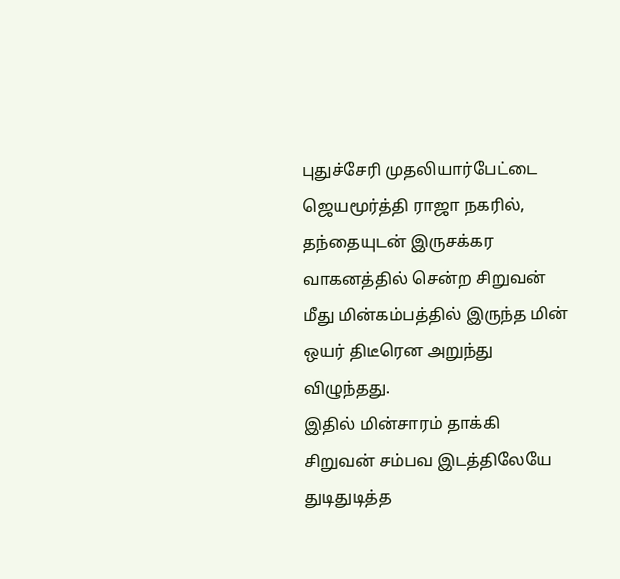புதுச்சேரி முதலியார்பேட்டை ஜெயமூர்த்தி ராஜா நகரில், தந்தையுடன் இருசக்கர வாகனத்தில் சென்ற சிறுவன் மீது மின்கம்பத்தில் இருந்த மின் ஒயர் திடீரென அறுந்து விழுந்தது.
இதில் மின்சாரம் தாக்கி சிறுவன் சம்பவ இடத்திலேயே துடிதுடித்த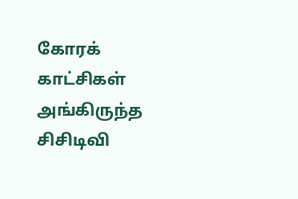கோரக் காட்சிகள் அங்கிருந்த சிசிடிவி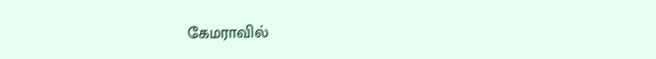கேமராவில்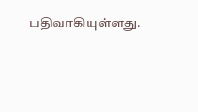பதிவாகியுள்ளது.